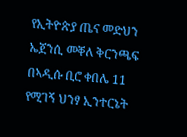የኢትዮጵያ ጤና መድህን ኤጀንሲ መቐለ ቅርንጫፍ በኣዲሱ ቢሮ ቀበሌ 11 የሚገኝ ህንፃ ኢንተርኔት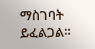ማስገባት ይፈልጋል።